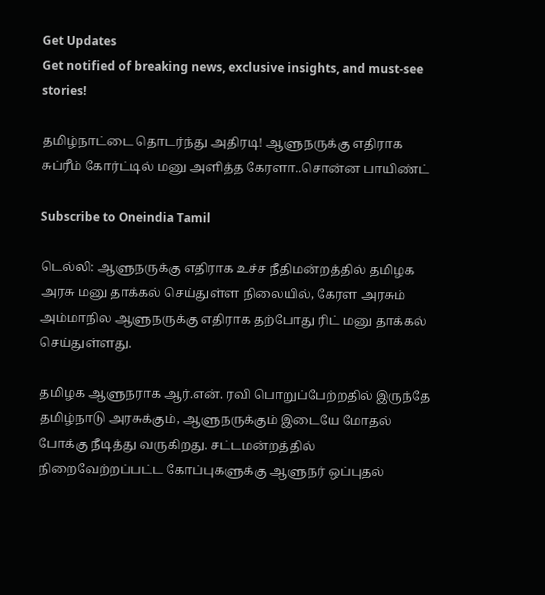Get Updates
Get notified of breaking news, exclusive insights, and must-see stories!

தமிழ்நாட்டை தொடர்ந்து அதிரடி! ஆளுநருக்கு எதிராக சுப்ரீம் கோர்ட்டில் மனு அளித்த கேரளா..சொன்ன பாயிண்ட்

Subscribe to Oneindia Tamil

டெல்லி: ஆளுநருக்கு எதிராக உச்ச நீதிமன்றத்தில் தமிழக அரசு மனு தாக்கல் செய்துள்ள நிலையில், கேரள அரசும் அம்மாநில ஆளுநருக்கு எதிராக தற்போது ரிட் மனு தாக்கல் செய்துள்ளது.

தமிழக ஆளுநராக ஆர்.என். ரவி பொறுப்பேற்றதில் இருந்தே தமிழ்நாடு அரசுக்கும், ஆளுநருக்கும் இடையே மோதல் போக்கு நீடித்து வருகிறது. சட்டமன்றத்தில் நிறைவேற்றப்பட்ட கோப்புகளுக்கு ஆளுநர் ஒப்புதல்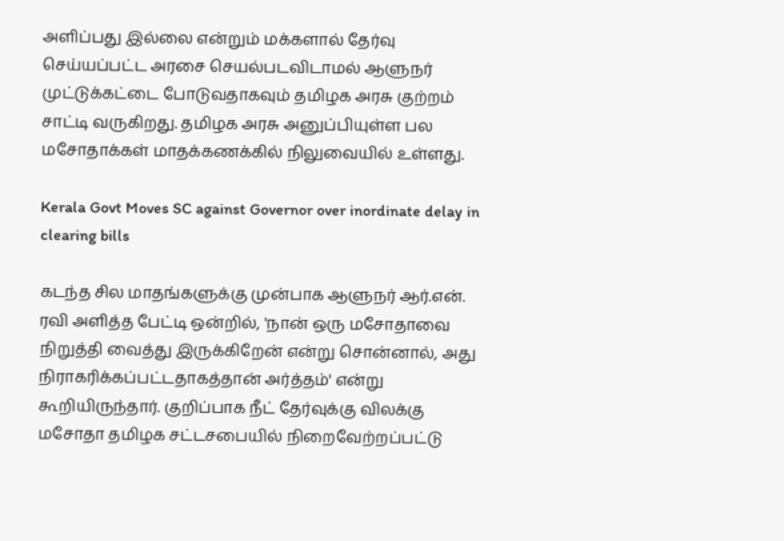அளிப்பது இல்லை என்றும் மக்களால் தேர்வு செய்யப்பட்ட அரசை செயல்படவிடாமல் ஆளுநர் முட்டுக்கட்டை போடுவதாகவும் தமிழக அரசு குற்றம் சாட்டி வருகிறது. தமிழக அரசு அனுப்பியுள்ள பல மசோதாக்கள் மாதக்கணக்கில் நிலுவையில் உள்ளது.

Kerala Govt Moves SC against Governor over inordinate delay in clearing bills

கடந்த சில மாதங்களுக்கு முன்பாக ஆளுநர் ஆர்.என். ரவி அளித்த பேட்டி ஒன்றில், 'நான் ஒரு மசோதாவை நிறுத்தி வைத்து இருக்கிறேன் என்று சொன்னால், அது நிராகரிக்கப்பட்டதாகத்தான் அர்த்தம்' என்று கூறியிருந்தார். குறிப்பாக நீட் தேர்வுக்கு விலக்கு மசோதா தமிழக சட்டசபையில் நிறைவேற்றப்பட்டு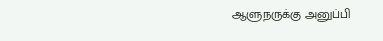ஆளுநருக்கு அனுப்பி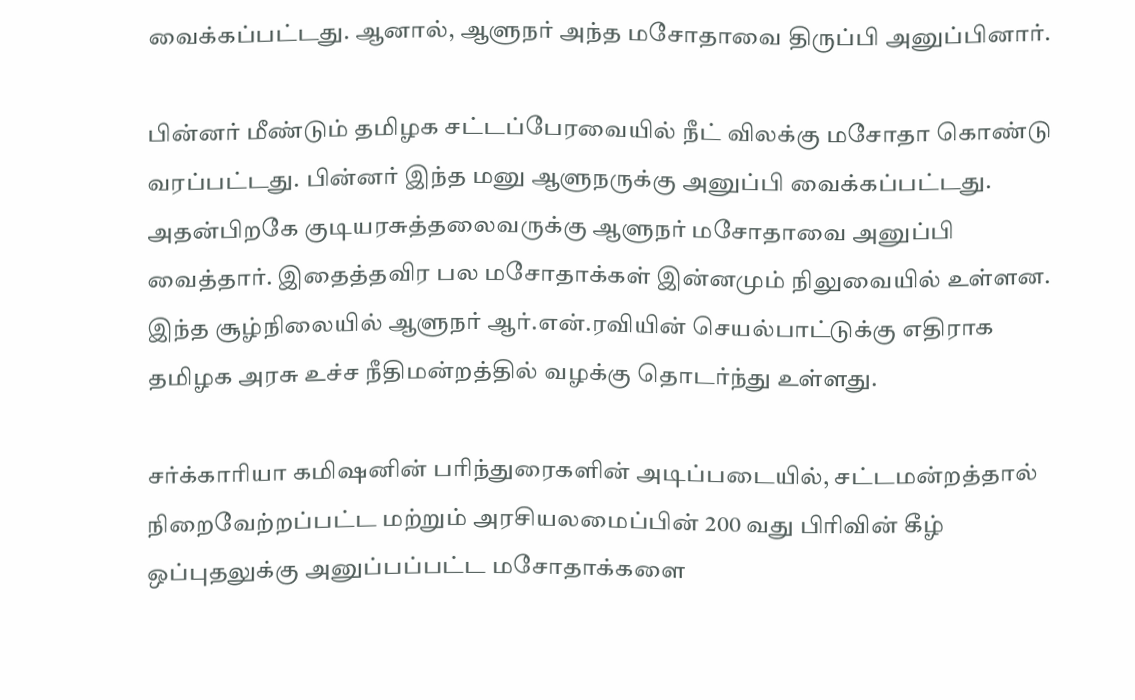வைக்கப்பட்டது. ஆனால், ஆளுநர் அந்த மசோதாவை திருப்பி அனுப்பினார்.

பின்னர் மீண்டும் தமிழக சட்டப்பேரவையில் நீட் விலக்கு மசோதா கொண்டு வரப்பட்டது. பின்னர் இந்த மனு ஆளுநருக்கு அனுப்பி வைக்கப்பட்டது. அதன்பிறகே குடியரசுத்தலைவருக்கு ஆளுநர் மசோதாவை அனுப்பி வைத்தார். இதைத்தவிர பல மசோதாக்கள் இன்னமும் நிலுவையில் உள்ளன. இந்த சூழ்நிலையில் ஆளுநர் ஆர்.என்.ரவியின் செயல்பாட்டுக்கு எதிராக தமிழக அரசு உச்ச நீதிமன்றத்தில் வழக்கு தொடர்ந்து உள்ளது.

சர்க்காரியா கமிஷனின் பரிந்துரைகளின் அடிப்படையில், சட்டமன்றத்தால் நிறைவேற்றப்பட்ட மற்றும் அரசியலமைப்பின் 200 வது பிரிவின் கீழ் ஒப்புதலுக்கு அனுப்பப்பட்ட மசோதாக்களை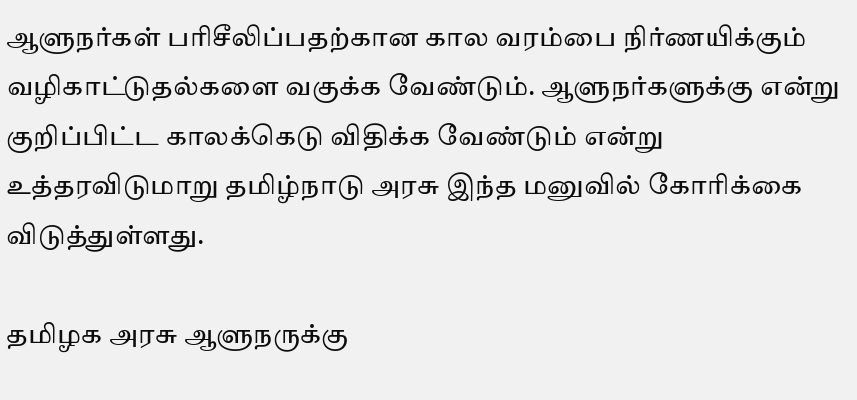ஆளுநர்கள் பரிசீலிப்பதற்கான கால வரம்பை நிர்ணயிக்கும் வழிகாட்டுதல்களை வகுக்க வேண்டும். ஆளுநர்களுக்கு என்று குறிப்பிட்ட காலக்கெடு விதிக்க வேண்டும் என்று உத்தரவிடுமாறு தமிழ்நாடு அரசு இந்த மனுவில் கோரிக்கை விடுத்துள்ளது.

தமிழக அரசு ஆளுநருக்கு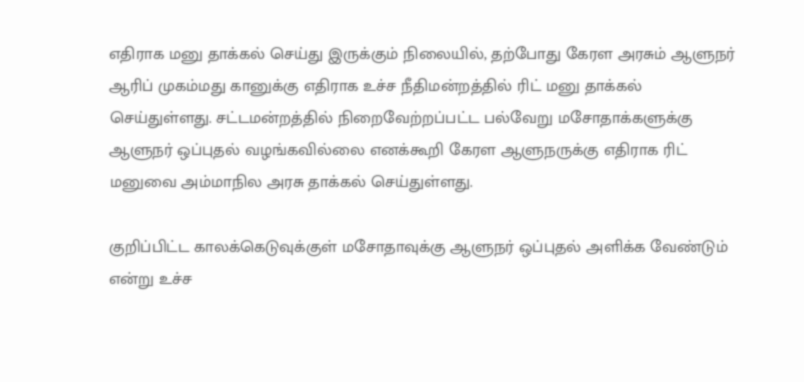எதிராக மனு தாக்கல் செய்து இருக்கும் நிலையில், தற்போது கேரள அரசும் ஆளுநர் ஆரிப் முகம்மது கானுக்கு எதிராக உச்ச நீதிமன்றத்தில் ரிட் மனு தாக்கல் செய்துள்ளது. சட்டமன்றத்தில் நிறைவேற்றப்பட்ட பல்வேறு மசோதாக்களுக்கு ஆளுநர் ஒப்புதல் வழங்கவில்லை எனக்கூறி கேரள ஆளுநருக்கு எதிராக ரிட் மனுவை அம்மாநில அரசு தாக்கல் செய்துள்ளது.

குறிப்பிட்ட காலக்கெடுவுக்குள் மசோதாவுக்கு ஆளுநர் ஒப்புதல் அளிக்க வேண்டும் என்று உச்ச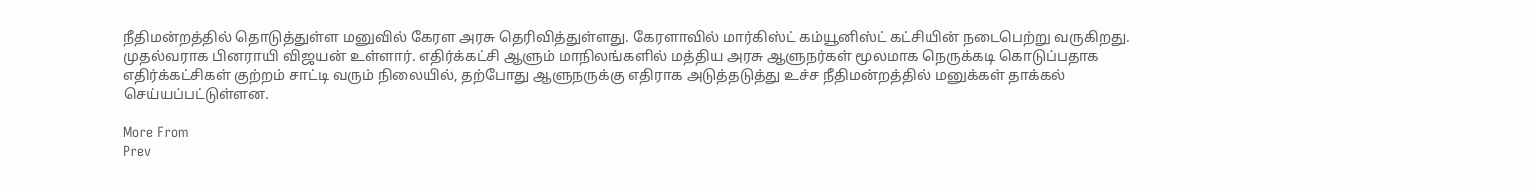நீதிமன்றத்தில் தொடுத்துள்ள மனுவில் கேரள அரசு தெரிவித்துள்ளது. கேரளாவில் மார்கிஸ்ட் கம்யூனிஸ்ட் கட்சியின் நடைபெற்று வருகிறது. முதல்வராக பினராயி விஜயன் உள்ளார். எதிர்க்கட்சி ஆளும் மாநிலங்களில் மத்திய அரசு ஆளுநர்கள் மூலமாக நெருக்கடி கொடுப்பதாக எதிர்க்கட்சிகள் குற்றம் சாட்டி வரும் நிலையில், தற்போது ஆளுநருக்கு எதிராக அடுத்தடுத்து உச்ச நீதிமன்றத்தில் மனுக்கள் தாக்கல் செய்யப்பட்டுள்ளன.

More From
Prev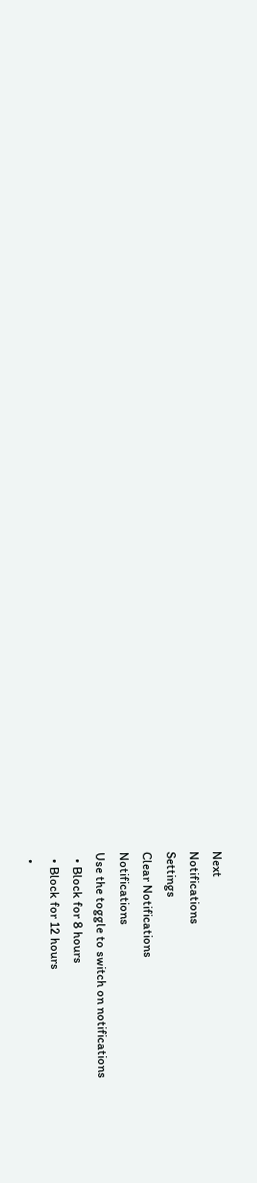Next
Notifications
Settings
Clear Notifications
Notifications
Use the toggle to switch on notifications
  • Block for 8 hours
  • Block for 12 hours
  •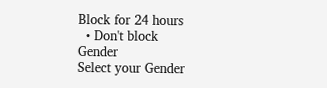Block for 24 hours
  • Don't block
Gender
Select your Gender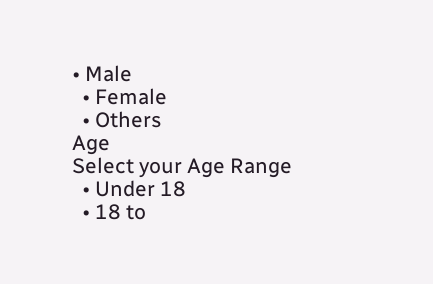• Male
  • Female
  • Others
Age
Select your Age Range
  • Under 18
  • 18 to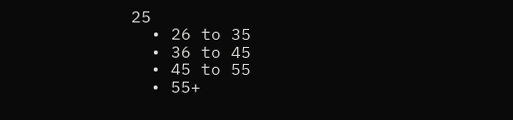25
  • 26 to 35
  • 36 to 45
  • 45 to 55
  • 55+